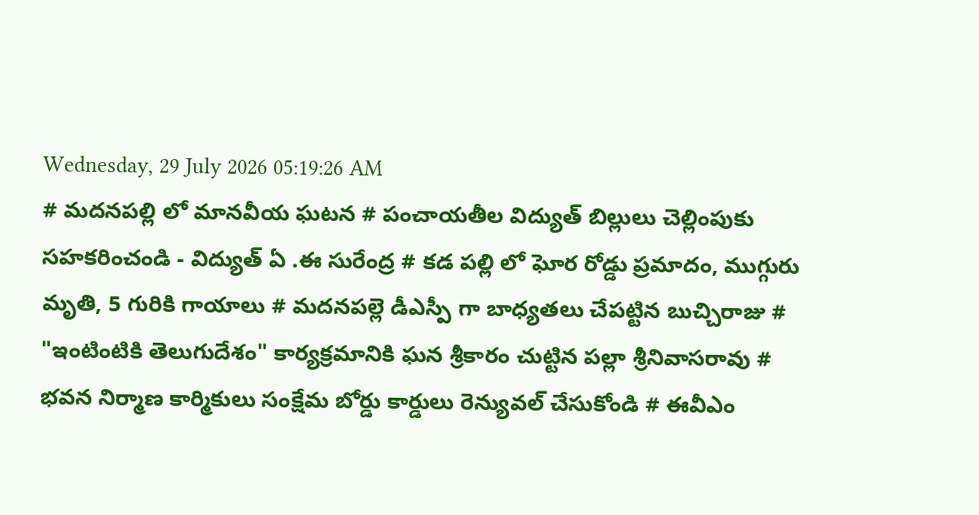Wednesday, 29 July 2026 05:19:26 AM
# మదనపల్లి లో మానవీయ ఘటన # పంచాయతీల విద్యుత్ బిల్లులు చెల్లింపుకు సహకరించండి - విద్యుత్ ఏ .ఈ సురేంద్ర # కడ పల్లి లో ఘోర రోడ్డు ప్రమాదం, ముగ్గురు మృతి, 5 గురికి గాయాలు # మదనపల్లె డీఎస్పీ గా బాధ్యతలు చేపట్టిన బుచ్చిరాజు # "ఇంటింటికి తెలుగుదేశం" కార్యక్రమానికి ఘన శ్రీకారం చుట్టిన పల్లా శ్రీనివాసరావు # భవన నిర్మాణ కార్మికులు సంక్షేమ బోర్డు కార్డులు రెన్యువల్ చేసుకోండి # ఈవీఎం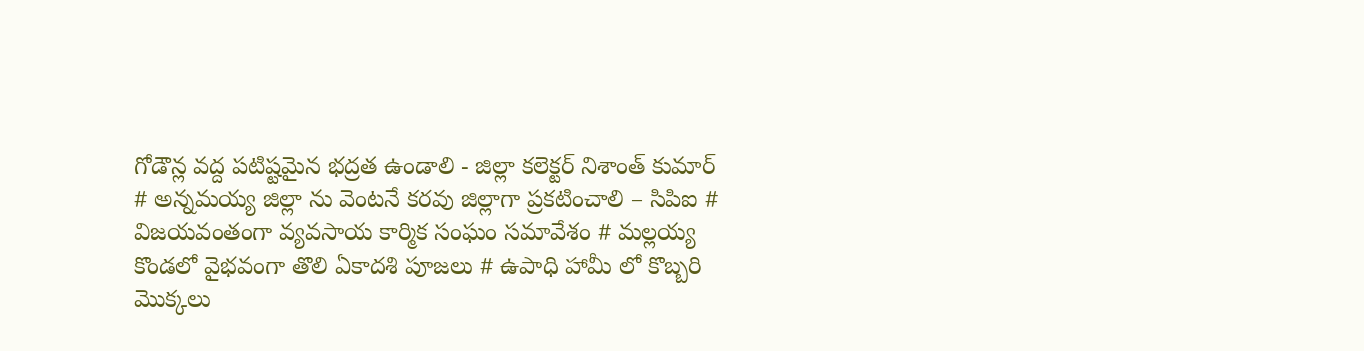గోడౌన్ల వద్ద పటిష్టమైన భద్రత ఉండాలి - జిల్లా కలెక్టర్ నిశాంత్ కుమార్ # అన్నమయ్య జిల్లా ను వెంటనే కరవు జిల్లాగా ప్రకటించాలి – సిపిఐ # విజయవంతంగా వ్యవసాయ కార్మిక సంఘం సమావేశం # మల్లయ్య కొండలో వైభవంగా తొలి ఏకాదశి పూజలు # ఉపాధి హామీ లో కొబ్బరి మొక్కలు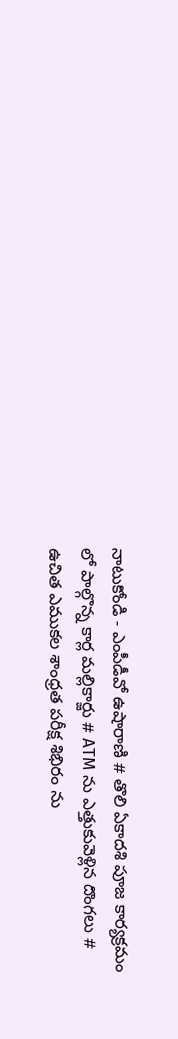నాటుకోండి - ఎంపీడీవో ఉషారాణి # తొలి ఏకాదశి పూజ కార్యక్రమం లో పాల్గొన్న కార్ల మల్లికార్జు # ATM ను ఎత్తుకువెళ్లిన దొంగలు # ఉచిత ఎముకల శాంధ్రత పరీక్ష శిభిరం ను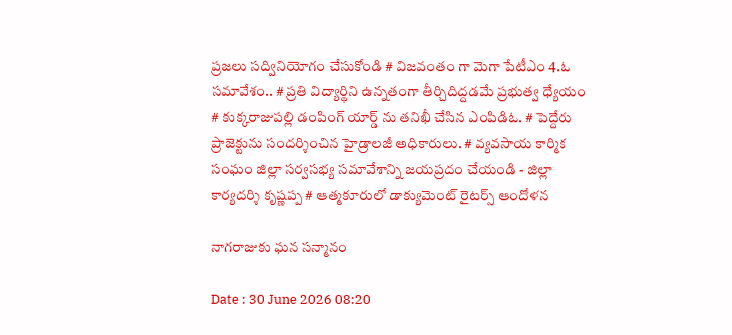ప్రజలు సద్వినియోగం చేసుకోండి # విజవంతం గా మెగా పేటీఎం 4.ఓ సమావేశం.. # ప్రతి విద్యార్థిని ఉన్నతంగా తీర్చిదిద్దడమే ప్రభుత్వ ధ్యేయం # కుక్కరాజుపల్లి డంపింగ్ యార్డ్ ను తనిఖీ చేసిన ఎంపిడిఓ. # పెద్దేరు ప్రాజెక్టును సందర్శించిన హైడ్రాలజీ అధికారులు. # వ్యవసాయ కార్మిక సంఘం జిల్లా సర్వసభ్య సమావేశాన్ని జయప్రదం చేయండి - జిల్లా కార్యదర్శి కృష్ణప్ప # ఆత్మకూరులో డాక్యుమెంట్ రైటర్స్ ఆందోళన

నాగరాజుకు ఘన సన్మానం

Date : 30 June 2026 08:20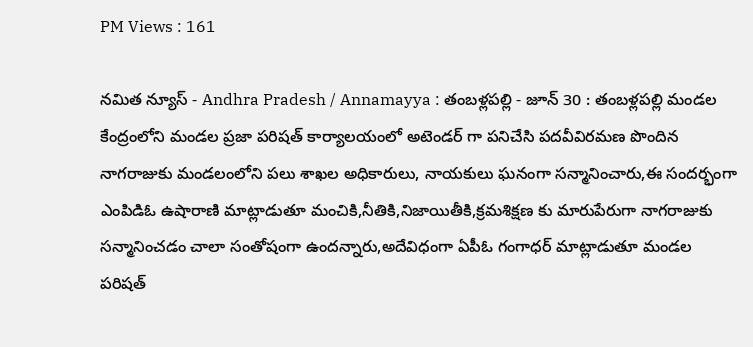PM Views : 161

నమిత న్యూస్ - Andhra Pradesh / Annamayya : తంబళ్లపల్లి - జూన్ 30 : తంబళ్లపల్లి మండల కేంద్రంలోని మండల ప్రజా పరిషత్ కార్యాలయంలో అటెండర్ గా పనిచేసి పదవీవిరమణ పొందిన నాగరాజుకు మండలంలోని పలు శాఖల అధికారులు, నాయకులు ఘనంగా సన్మానించారు,ఈ సందర్భంగా ఎంపిడిఓ ఉషారాణి మాట్లాడుతూ మంచికి,నీతికి,నిజాయితీకి,క్రమశిక్షణ కు మారుపేరుగా నాగరాజుకు సన్మానించడం చాలా సంతోషంగా ఉందన్నారు,అదేవిధంగా ఏపీఓ గంగాధర్ మాట్లాడుతూ మండల పరిషత్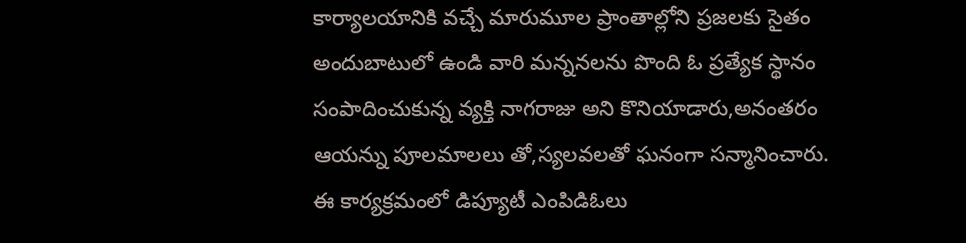కార్యాలయానికి వచ్చే మారుమూల ప్రాంతాల్లోని ప్రజలకు సైతం అందుబాటులో ఉండి వారి మన్ననలను పొంది ఓ ప్రత్యేక స్థానం సంపాదించుకున్న వ్యక్తి నాగరాజు అని కొనియాడారు,అనంతరం ఆయన్ను పూలమాలలు తో,స్యలవలతో ఘనంగా సన్మానించారు. ఈ కార్యక్రమంలో డిప్యూటీ ఎంపిడిఓలు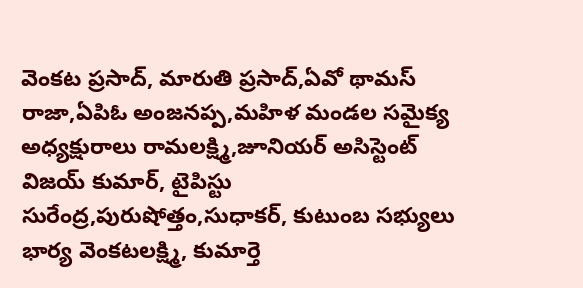వెంకట ప్రసాద్, మారుతి ప్రసాద్,ఏవో థామస్ రాజా,ఏపిఓ అంజనప్ప,మహిళ మండల సమైక్య అధ్యక్షురాలు రామలక్ష్మి,జూనియర్ అసిస్టెంట్ విజయ్ కుమార్, టైపిస్టు సురేంద్ర,పురుషోత్తం,సుధాకర్, కుటుంబ సభ్యులు భార్య వెంకటలక్ష్మి, కుమార్తె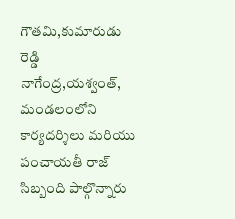గౌతమి,కుమారుడు రెడ్డి నాగేంద్ర,యశ్వంత్, మండలంలోని కార్యదర్శిలు మరియు పంచాయతీ రాజ్ సిబ్బంది పాల్గొన్నారు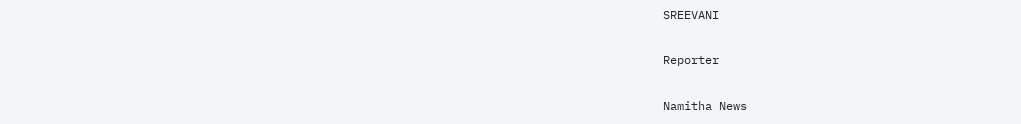SREEVANI

Reporter

Namitha News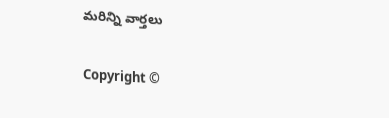మరిన్ని వార్తలు

Copyright ©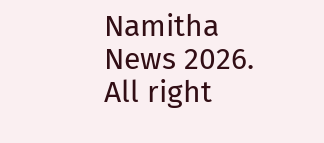Namitha News 2026. All right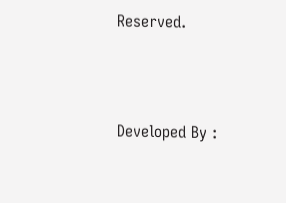Reserved.



Developed By :